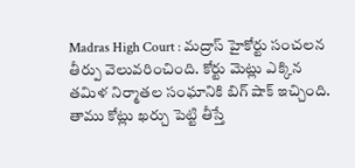Madras High Court : మద్రాస్ హైకోర్టు సంచలన తీర్పు వెలువరించింది. కోర్టు మెట్లు ఎక్కిన తమిళ నిర్మాతల సంఘానికి బిగ్ షాక్ ఇచ్చింది. తాము కోట్లు ఖర్చు పెట్టి తీస్తే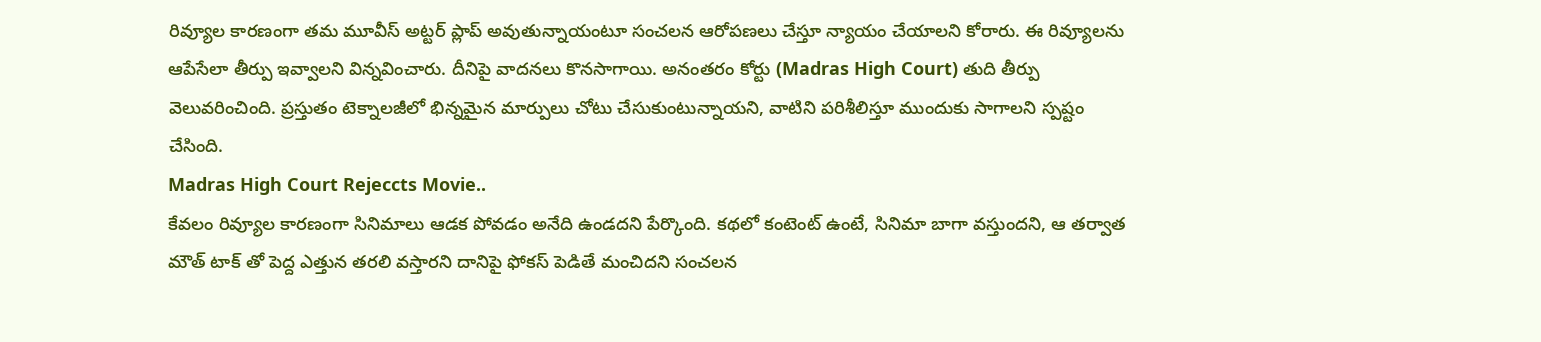రివ్యూల కారణంగా తమ మూవీస్ అట్టర్ ప్లాప్ అవుతున్నాయంటూ సంచలన ఆరోపణలు చేస్తూ న్యాయం చేయాలని కోరారు. ఈ రివ్యూలను ఆపేసేలా తీర్పు ఇవ్వాలని విన్నవించారు. దీనిపై వాదనలు కొనసాగాయి. అనంతరం కోర్టు (Madras High Court) తుది తీర్పు వెలువరించింది. ప్రస్తుతం టెక్నాలజీలో భిన్నమైన మార్పులు చోటు చేసుకుంటున్నాయని, వాటిని పరిశీలిస్తూ ముందుకు సాగాలని స్పష్టం చేసింది.
Madras High Court Rejeccts Movie..
కేవలం రివ్యూల కారణంగా సినిమాలు ఆడక పోవడం అనేది ఉండదని పేర్కొంది. కథలో కంటెంట్ ఉంటే, సినిమా బాగా వస్తుందని, ఆ తర్వాత మౌత్ టాక్ తో పెద్ద ఎత్తున తరలి వస్తారని దానిపై ఫోకస్ పెడితే మంచిదని సంచలన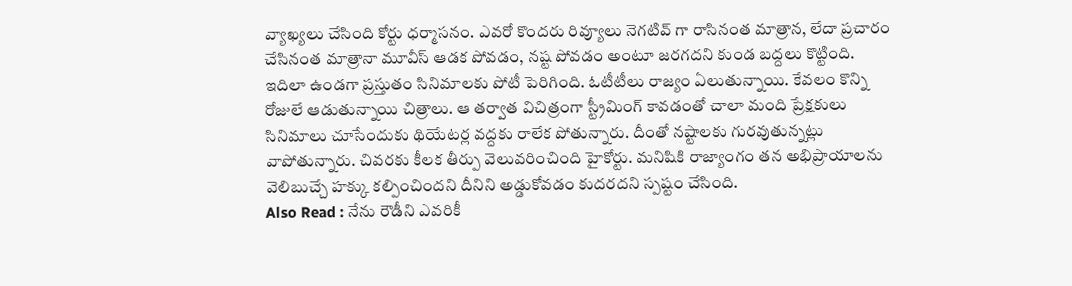వ్యాఖ్యలు చేసింది కోర్టు ధర్మాసనం. ఎవరో కొందరు రివ్యూలు నెగటివ్ గా రాసినంత మాత్రాన, లేదా ప్రచారం చేసినంత మాత్రానా మూవీస్ ఆడక పోవడం, నష్ట పోవడం అంటూ జరగదని కుండ బద్దలు కొట్టింది.
ఇదిలా ఉండగా ప్రస్తుతం సినిమాలకు పోటీ పెరిగింది. ఓటీటీలు రాజ్యం ఏలుతున్నాయి. కేవలం కొన్ని రోజులే ఆడుతున్నాయి చిత్రాలు. ఆ తర్వాత విచిత్రంగా స్ట్రీమింగ్ కావడంతో చాలా మంది ప్రేక్షకులు సినిమాలు చూసేందుకు థియేటర్ల వద్దకు రాలేక పోతున్నారు. దీంతో నష్టాలకు గురవుతున్నట్లు వాపోతున్నారు. చివరకు కీలక తీర్పు వెలువరించింది హైకోర్టు. మనిషికి రాజ్యాంగం తన అభిప్రాయాలను వెలిబుచ్చే హక్కు కల్పించిందని దీనిని అడ్డుకోవడం కుదరదని స్పష్టం చేసింది.
Also Read : నేను రౌడీని ఎవరికీ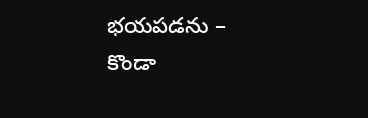భయపడను – కొండా